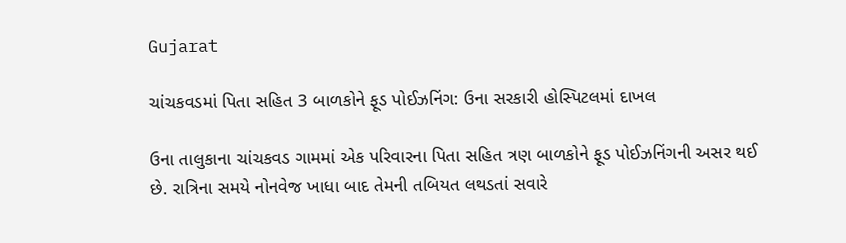Gujarat

ચાંચકવડમાં પિતા સહિત 3 બાળકોને ફૂડ પોઈઝનિંગ: ઉના સરકારી હોસ્પિટલમાં દાખલ

ઉના તાલુકાના ચાંચકવડ ગામમાં એક પરિવારના પિતા સહિત ત્રણ બાળકોને ફૂડ પોઈઝનિંગની અસર થઈ છે. રાત્રિના સમયે નોનવેજ ખાધા બાદ તેમની તબિયત લથડતાં સવારે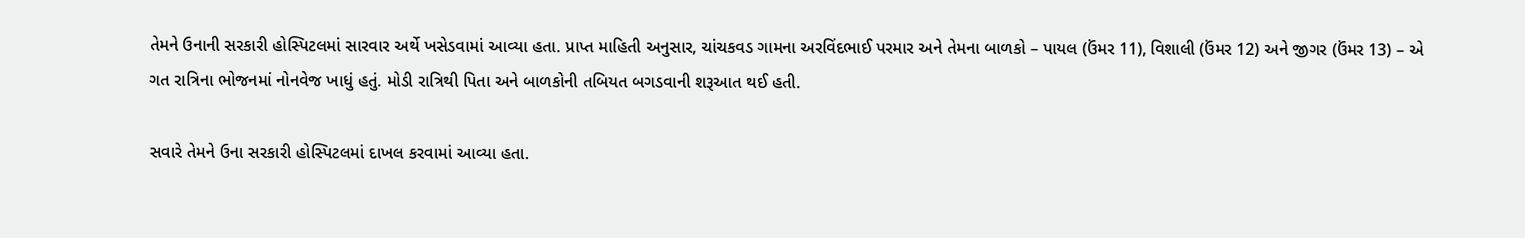તેમને ઉનાની સરકારી હોસ્પિટલમાં સારવાર અર્થે ખસેડવામાં આવ્યા હતા. પ્રાપ્ત માહિતી અનુસાર, ચાંચકવડ ગામના અરવિંદભાઈ પરમાર અને તેમના બાળકો – પાયલ (ઉંમર 11), વિશાલી (ઉંમર 12) અને જીગર (ઉંમર 13) – એ ગત રાત્રિના ભોજનમાં નોનવેજ ખાધું હતું. મોડી રાત્રિથી પિતા અને બાળકોની તબિયત બગડવાની શરૂઆત થઈ હતી.

સવારે તેમને ઉના સરકારી હોસ્પિટલમાં દાખલ કરવામાં આવ્યા હતા.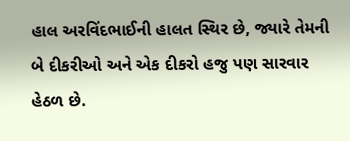હાલ અરવિંદભાઈની હાલત સ્થિર છે, જ્યારે તેમની બે દીકરીઓ અને એક દીકરો હજુ પણ સારવાર હેઠળ છે.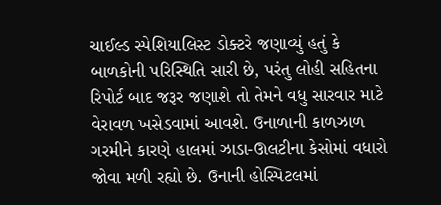ચાઈલ્ડ સ્પેશિયાલિસ્ટ ડોક્ટરે જણાવ્યું હતું કે બાળકોની પરિસ્થિતિ સારી છે, પરંતુ લોહી સહિતના રિપોર્ટ બાદ જરૂર જણાશે તો તેમને વધુ સારવાર માટે વેરાવળ ખસેડવામાં આવશે. ઉનાળાની કાળઝાળ ગરમીને કારણે હાલમાં ઝાડા-ઊલટીના કેસોમાં વધારો જોવા મળી રહ્યો છે. ઉનાની હોસ્પિટલમાં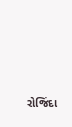રોજિંદા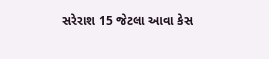સરેરાશ 15 જેટલા આવા કેસ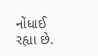નોંધાઈ રહ્યા છે.